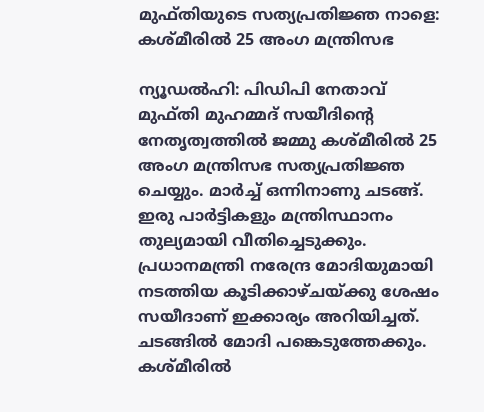മുഫ്തിയുടെ സത്യപ്രതിജ്ഞ നാളെ: കശ്മീരില്‍ 25 അംഗ മന്ത്രിസഭ

ന്യൂഡല്‍ഹി: പിഡിപി നേതാവ് മുഫ്തി മുഹമ്മദ് സയീദിന്റെ നേതൃത്വത്തില്‍ ജമ്മു കശ്മീരില്‍ 25 അംഗ മന്ത്രിസഭ സത്യപ്രതിജ്ഞ ചെയ്യും. മാര്‍ച്ച് ഒന്നിനാണു ചടങ്ങ്. ഇരു പാര്‍ട്ടികളും മന്ത്രിസ്ഥാനം തുല്യമായി വീതിച്ചെടുക്കും. പ്രധാനമന്ത്രി നരേന്ദ്ര മോദിയുമായി നടത്തിയ കൂടിക്കാഴ്ചയ്ക്കു ശേഷം സയീദാണ് ഇക്കാര്യം അറിയിച്ചത്. ചടങ്ങില്‍ മോദി പങ്കെടുത്തേക്കും. കശ്മീരില്‍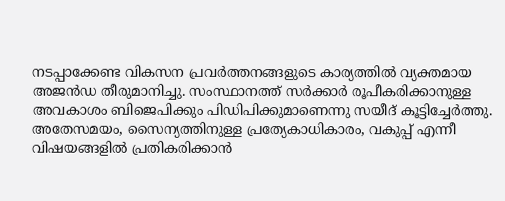നടപ്പാക്കേണ്ട വികസന പ്രവര്‍ത്തനങ്ങളുടെ കാര്യത്തില്‍ വ്യക്തമായ അജന്‍ഡ തീരുമാനിച്ചു. സംസ്ഥാനത്ത് സര്‍ക്കാര്‍ രൂപീകരിക്കാനുള്ള അവകാശം ബിജെപിക്കും പിഡിപിക്കുമാണെന്നു സയീദ് കൂട്ടിച്ചേര്‍ത്തു.
അതേസമയം, സൈന്യത്തിനുള്ള പ്രത്യേകാധികാരം, വകുപ്പ് എന്നീ വിഷയങ്ങളില്‍ പ്രതികരിക്കാന്‍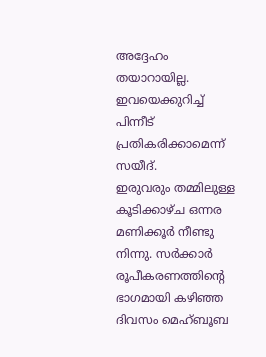അദ്ദേഹം തയാറായില്ല. ഇവയെക്കുറിച്ച് പിന്നീട് പ്രതികരിക്കാമെന്ന് സയീദ്.
ഇരുവരും തമ്മിലുള്ള കൂടിക്കാഴ്ച ഒന്നര മണിക്കൂര്‍ നീണ്ടു നിന്നു. സര്‍ക്കാര്‍ രൂപീകരണത്തിന്റെ ഭാഗമായി കഴിഞ്ഞ ദിവസം മെഹ്ബൂബ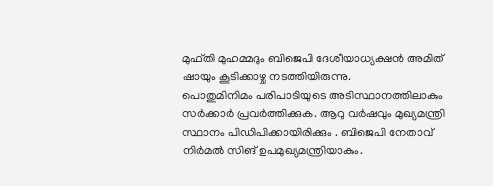മുഫ്തി മുഹമ്മദും ബിജെപി ദേശീയാധ്യക്ഷന്‍ അമിത് ഷായും കൂടിക്കാഴ്ച നടത്തിയിരുന്നു.
പൊതുമിനിമം പരിപാടിയുടെ അടിസ്ഥാനത്തിലാകും സര്‍ക്കാര്‍ പ്രവര്‍ത്തിക്കുക. ആറു വര്‍ഷവും മുഖ്യമന്ത്രി സ്ഥാനം പിഡിപിക്കായിരിക്കും . ബിജെപി നേതാവ് നിര്‍മല്‍ സിങ് ഉപമുഖ്യമന്ത്രിയാകും.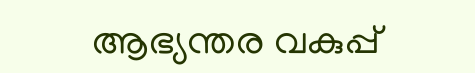ആഭ്യന്തര വകുപ്പ്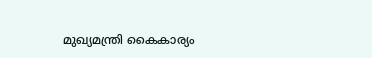മുഖ്യമന്ത്രി കൈകാര്യം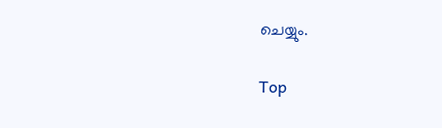ചെയ്യും.

Top